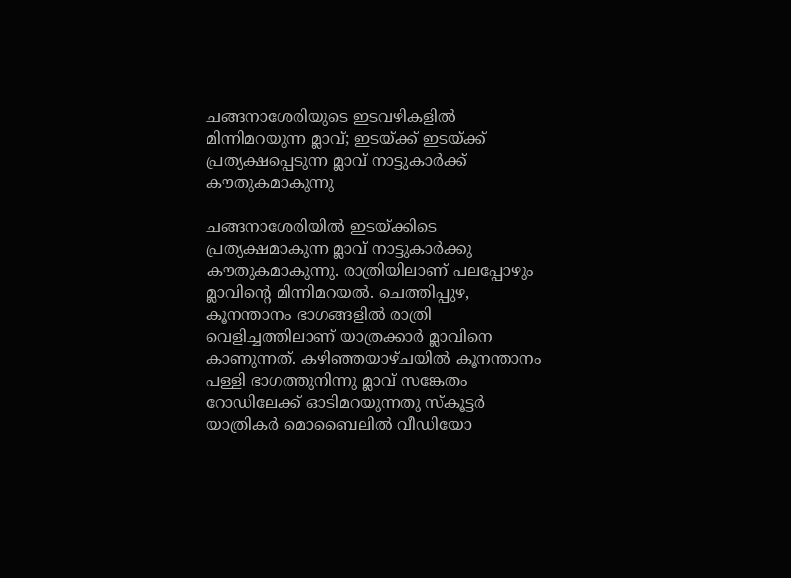ചങ്ങനാശേരിയുടെ ഇടവഴികളിൽ മിന്നിമറയുന്ന മ്ലാവ്; ഇടയ്ക്ക് ഇടയ്ക്ക് പ്രത്യക്ഷപ്പെടുന്ന മ്ലാവ് നാട്ടുകാർക്ക് കൗതുകമാകുന്നു

ചങ്ങനാശേരിയിൽ ഇടയ്ക്കിടെ പ്രത്യക്ഷമാകുന്ന മ്ലാവ് നാട്ടുകാർക്കു കൗതുകമാകുന്നു. രാത്രിയിലാണ് പലപ്പോഴും മ്ലാവിന്‍റെ മിന്നിമറയൽ. ചെത്തിപ്പുഴ, കൂനന്താനം ഭാഗങ്ങളില്‍ രാത്രി വെളിച്ചത്തിലാണ് യാത്രക്കാര്‍ മ്ലാവിനെ കാണുന്നത്. കഴിഞ്ഞയാഴ്ചയില്‍ കൂനന്താനം പള്ളി ഭാഗത്തുനിന്നു മ്ലാവ് സങ്കേതം റോഡിലേക്ക് ഓടിമറയുന്നതു സ്‌കൂട്ടര്‍ യാത്രികര്‍ മൊബൈലില്‍ വീഡിയോ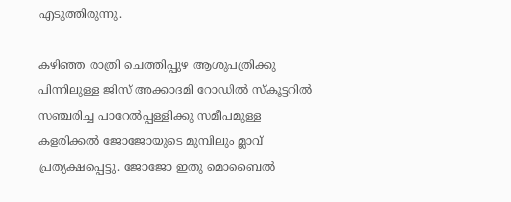എടുത്തിരുന്നു.

കഴിഞ്ഞ രാത്രി ചെത്തിപ്പുഴ ആശുപത്രിക്കു പിന്നിലുള്ള ജിസ് അക്കാദമി റോഡില്‍ സ്‌കൂട്ടറില്‍ സഞ്ചരിച്ച പാറേല്‍പ്പള്ളിക്കു സമീപമുള്ള കളരിക്കല്‍ ജോജോയുടെ മുമ്പിലും മ്ലാവ് പ്രത്യക്ഷപ്പെട്ടു. ജോജോ ഇതു മൊബൈല്‍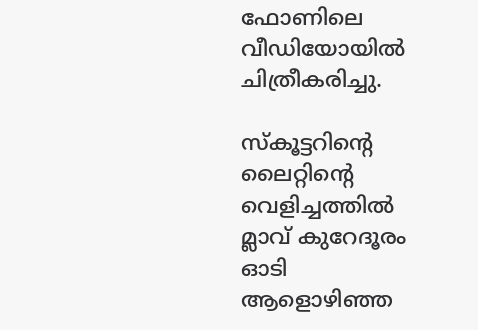ഫോണിലെ വീഡിയോയില്‍ ചിത്രീകരിച്ചു.

സ്‌കൂട്ടറിന്‍റെ ലൈറ്റിന്‍റെ വെളിച്ചത്തില്‍ മ്ലാവ് കുറേദൂരം ഓടി ആളൊഴിഞ്ഞ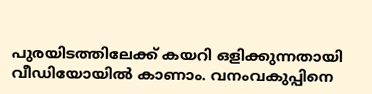പുരയിടത്തിലേക്ക് കയറി ഒളിക്കുന്നതായി വീഡിയോയില്‍ കാണാം. വനംവകുപ്പിനെ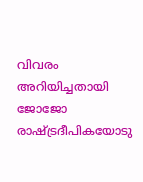വിവരം അറിയിച്ചതായി ജോജോ രാഷ്ട്രദീപികയോടു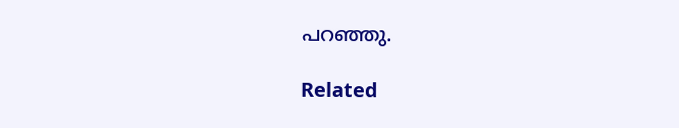പറഞ്ഞു.

Related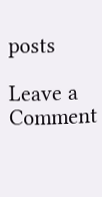posts

Leave a Comment